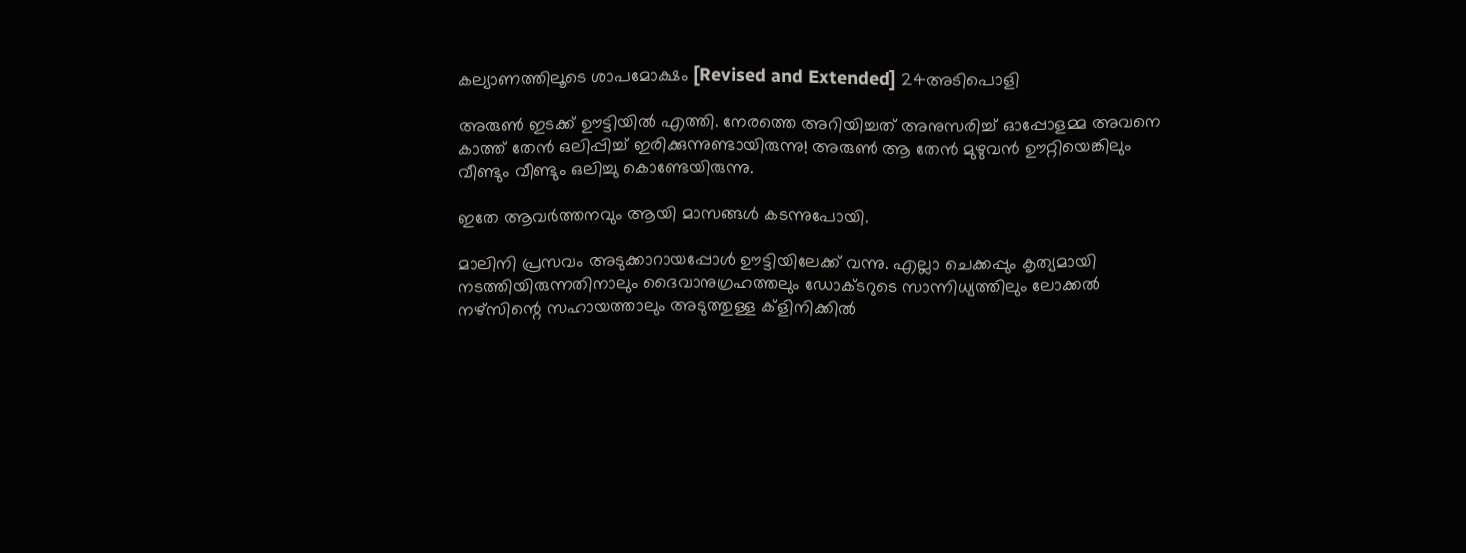കല്യാണത്തിലൂടെ ശാപമോക്ഷം [Revised and Extended] 24അടിപൊളി

അരുൺ ഇടക്ക് ഊട്ടിയിൽ എത്തി. നേരത്തെ അറിയിച്ചത് അനുസരിച്ച് ഓപ്പോളമ്മ അവനെ കാത്ത് തേൻ ഒലിപ്പിച്ച് ഇരിക്കുന്നുണ്ടായിരുന്നു! അരുൺ ആ തേൻ മുഴുവൻ ഊറ്റിയെങ്കിലും വീണ്ടും വീണ്ടും ഒലിച്ചു കൊണ്ടേയിരുന്നു.

ഇതേ ആവർത്തനവും ആയി മാസങ്ങൾ കടന്നുപോയി.

മാലിനി പ്രസവം അടുക്കാറായപ്പോൾ ഊട്ടിയിലേക്ക് വന്നു. എല്ലാ ചെക്കപ്പും കൃത്യമായി നടത്തിയിരുന്നതിനാലും ദൈവാനുഗ്രഹത്തലും ഡോക്ടറുടെ സാന്നിധ്യത്തിലും ലോക്കൽ നഴ്സിന്റെ സഹായത്താലും അടുത്തുള്ള ക്ളിനിക്കിൽ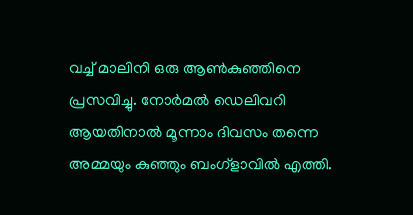വച്ച് മാലിനി ഒരു ആൺകുഞ്ഞിനെ പ്രസവിച്ചു. നോർമൽ ഡെലിവറി ആയതിനാൽ മൂന്നാം ദിവസം തന്നെ അമ്മയും കുഞ്ഞും ബംഗ്ളാവിൽ എത്തി.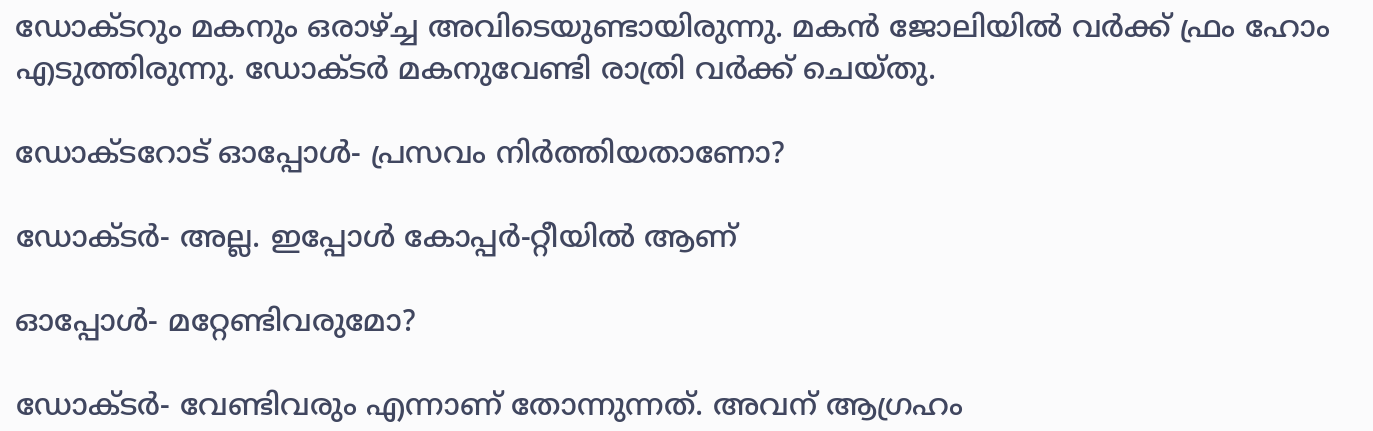ഡോക്ടറും മകനും ഒരാഴ്ച്ച അവിടെയുണ്ടായിരുന്നു. മകൻ ജോലിയിൽ വർക്ക് ഫ്രം ഹോം എടുത്തിരുന്നു. ഡോക്ടർ മകനുവേണ്ടി രാത്രി വർക്ക് ചെയ്തു.

ഡോക്ടറോട് ഓപ്പോൾ- പ്രസവം നിർത്തിയതാണോ?

ഡോക്ടർ- അല്ല. ഇപ്പോൾ കോപ്പർ-റ്റീയിൽ ആണ്‌

ഓപ്പോൾ- മറ്റേണ്ടിവരുമോ?

ഡോക്ടർ- വേണ്ടിവരും എന്നാണ്‌ തോന്നുന്നത്. അവന്‌ ആഗ്രഹം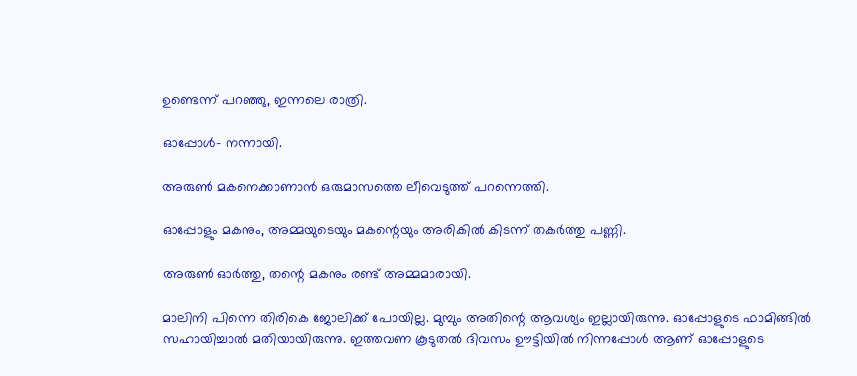ഉണ്ടെന്ന് പറഞ്ഞു, ഇന്നലെ രാത്രി.

ഓപ്പോൾ- നന്നായി.

അരുൺ മകനെക്കാണാൻ ഒരുമാസത്തെ ലീവെടുത്ത് പറന്നെത്തി.

ഓപ്പോളും മകനും, അമ്മയുടെയും മകന്റെയും അരികിൽ കിടന്ന് തകർത്തു പണ്ണി.

അരുൺ ഓർത്തു, തന്റെ മകനും രണ്ട് അമ്മമാരായി.

മാലിനി പിന്നെ തിരികെ ജോലിക്ക് പോയില്ല. മുമ്പും അതിന്റെ ആവശ്യം ഇല്ലായിരുന്നു. ഓപ്പോളുടെ ഫാമിങ്ങിൽ സഹായിച്ചാൽ മതിയായിരുന്നു. ഇത്തവണ കൂടുതൽ ദിവസം ഊട്ടിയിൽ നിന്നപ്പോൾ ആണ്‌ ഓപ്പോളുടെ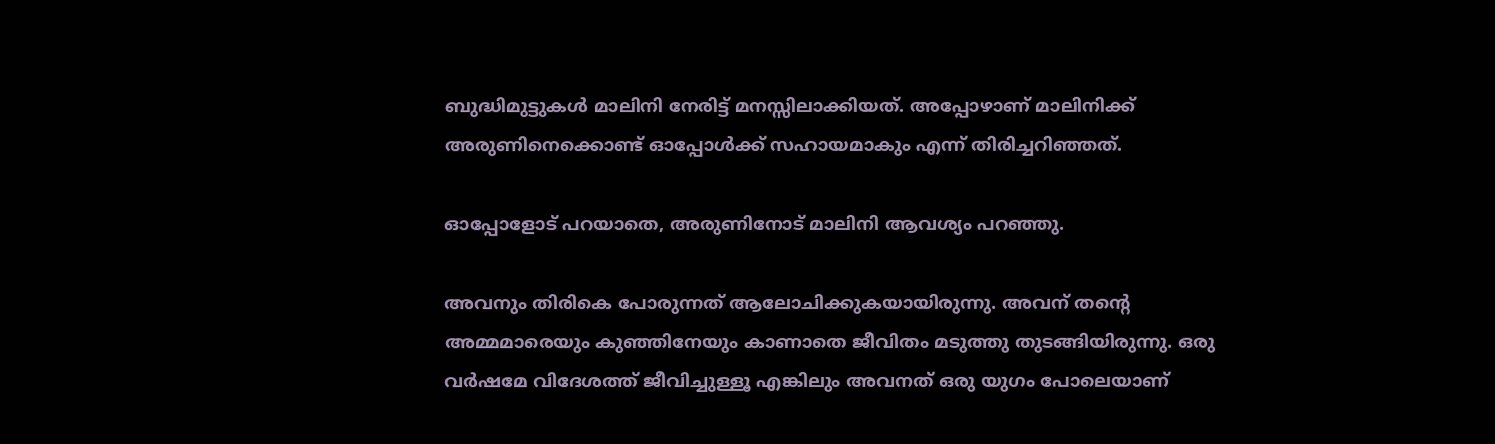ബുദ്ധിമുട്ടുകൾ മാലിനി നേരിട്ട് മനസ്സിലാക്കിയത്. അപ്പോഴാണ്‌ മാലിനിക്ക് അരുണിനെക്കൊണ്ട് ഓപ്പോൾക്ക് സഹായമാകും എന്ന് തിരിച്ചറിഞ്ഞത്.

ഓപ്പോളോട് പറയാതെ, അരുണിനോട് മാലിനി ആവശ്യം പറഞ്ഞു.

അവനും തിരികെ പോരുന്നത് ആലോചിക്കുകയായിരുന്നു. അവന്‌ തന്റെ അമ്മമാരെയും കുഞ്ഞിനേയും കാണാതെ ജീവിതം മടുത്തു തുടങ്ങിയിരുന്നു. ഒരു വർഷമേ വിദേശത്ത് ജീവിച്ചുള്ളൂ എങ്കിലും അവനത് ഒരു യുഗം പോലെയാണ്‌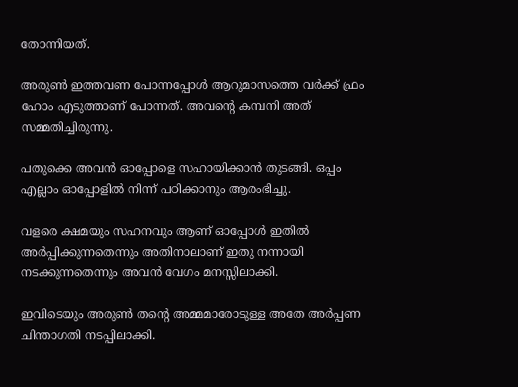തോന്നിയത്.

അരുൺ ഇത്തവണ പോന്നപ്പോൾ ആറുമാസത്തെ വർക്ക് ഫ്രം ഹോം എടുത്താണ്‌ പോന്നത്. അവന്റെ കമ്പനി അത് സമ്മതിച്ചിരുന്നു.

പതുക്കെ അവൻ ഓപ്പോളെ സഹായിക്കാൻ തുടങ്ങി. ഒപ്പം എല്ലാം ഓപ്പോളിൽ നിന്ന് പഠിക്കാനും ആരംഭിച്ചു.

വളരെ ക്ഷമയും സഹനവും ആണ്‌ ഓപ്പോൾ ഇതിൽ അർപ്പിക്കുന്നതെന്നും അതിനാലാണ്‌ ഇതു നന്നായി നടക്കുന്നതെന്നും അവൻ വേഗം മനസ്സിലാക്കി.

ഇവിടെയും അരുൺ തന്റെ അമ്മമാരോടുള്ള അതേ അർപ്പണ ചിന്താഗതി നടപ്പിലാക്കി.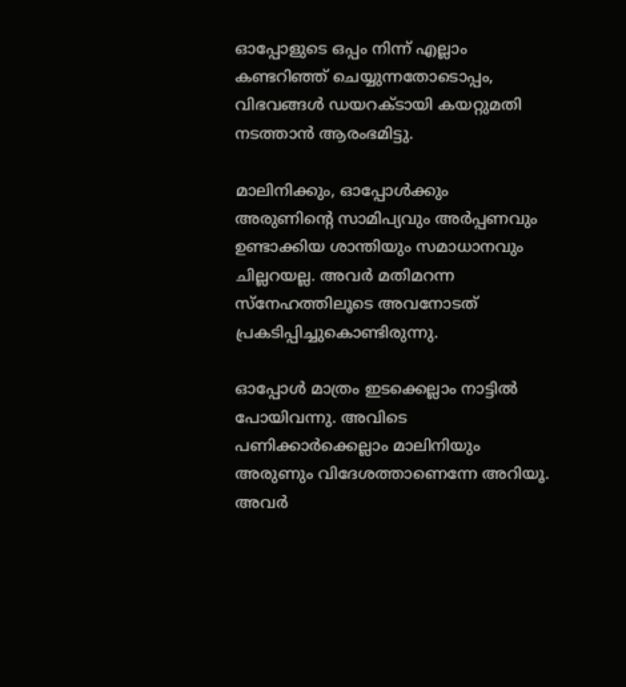ഓപ്പോളുടെ ഒപ്പം നിന്ന് എല്ലാം കണ്ടറിഞ്ഞ് ചെയ്യുന്നതോടൊപ്പം, വിഭവങ്ങൾ ഡയറക്ടായി കയറ്റുമതി നടത്താൻ ആരംഭമിട്ടു.

മാലിനിക്കും, ഓപ്പോൾക്കും അരുണിന്റെ സാമിപ്യവും അർപ്പണവും ഉണ്ടാക്കിയ ശാന്തിയും സമാധാനവും ചില്ലറയല്ല. അവർ മതിമറന്ന സ്നേഹത്തിലൂടെ അവനോടത് പ്രകടിപ്പിച്ചുകൊണ്ടിരുന്നു.

ഓപ്പോൾ മാത്രം ഇടക്കെല്ലാം നാട്ടിൽ പോയിവന്നു. അവിടെ പണിക്കാർക്കെല്ലാം മാലിനിയും അരുണും വിദേശത്താണെന്നേ അറിയൂ. അവർ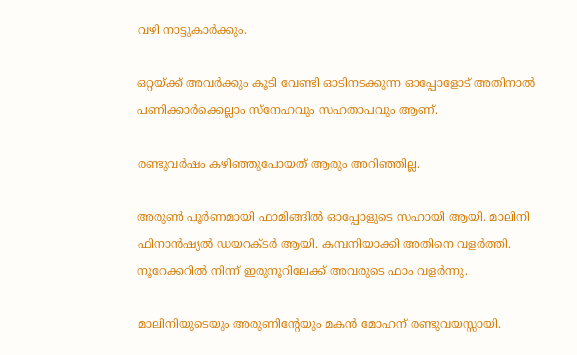വഴി നാട്ടുകാർക്കും.

ഒറ്റയ്ക്ക് അവർക്കും കൂടി വേണ്ടി ഓടിനടക്കുന്ന ഓപ്പോളോട് അതിനാൽ പണിക്കാർക്കെല്ലാം സ്നേഹവും സഹതാപവും ആണ്‌.

രണ്ടുവർഷം കഴിഞ്ഞുപോയത് ആരും അറിഞ്ഞില്ല.

അരുൺ പൂർണമായി ഫാമിങ്ങിൽ ഓപ്പോളുടെ സഹായി ആയി. മാലിനി ഫിനാൻഷ്യൽ ഡയറക്ടർ ആയി. കമ്പനിയാക്കി അതിനെ വളർത്തി. നൂറേക്കറിൽ നിന്ന് ഇരുനൂറിലേക്ക് അവരുടെ ഫാം വളർന്നു.

മാലിനിയുടെയും അരുണിന്റേയും മകൻ മോഹന്‌ രണ്ടുവയസ്സായി.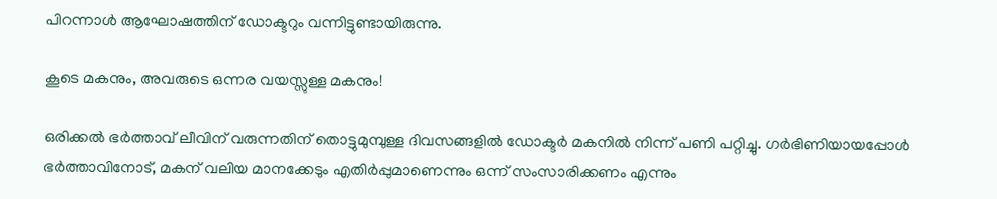പിറന്നാൾ ആഘോഷത്തിന്‌ ഡോക്ടറും വന്നിട്ടുണ്ടായിരുന്നു.

കൂടെ മകനും, അവരുടെ ഒന്നര വയസ്സുള്ള മകനും!

ഒരിക്കൽ ഭർത്താവ് ലീവിന്‌ വരുന്നതിന്‌ തൊട്ടുമുമ്പുള്ള ദിവസങ്ങളിൽ ഡോക്ടർ മകനിൽ നിന്ന് പണി പറ്റിച്ചു. ഗർഭിണിയായപ്പോൾ ഭർത്താവിനോട്, മകന്‌ വലിയ മാനക്കേടും എതിർപ്പുമാണെന്നും ഒന്ന് സംസാരിക്കണം എന്നും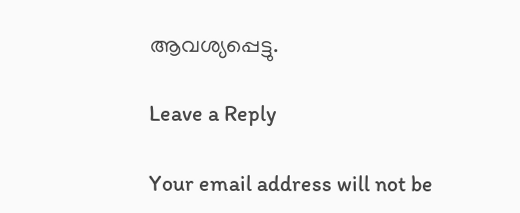ആവശ്യപ്പെട്ടു.

Leave a Reply

Your email address will not be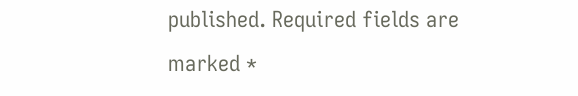published. Required fields are marked *